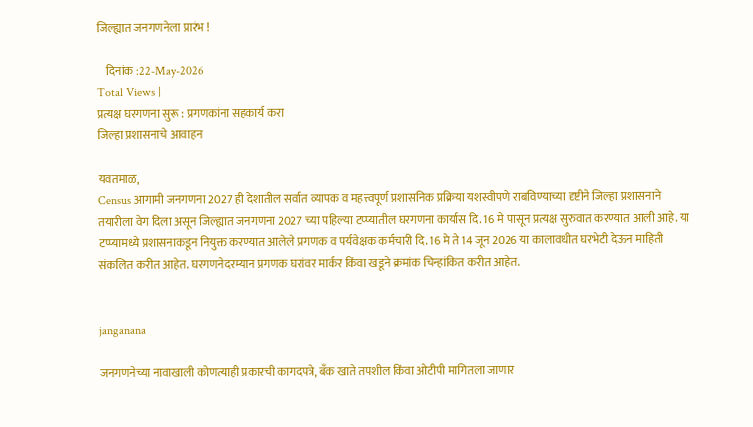जिल्ह्यात जनगणनेला प्रारंभ !

    दिनांक :22-May-2026
Total Views |
प्रत्यक्ष घरगणना सुरू : प्रगणकांना सहकार्य करा
जिल्हा प्रशासनाचे आवाहन

यवतमाळ,
Census आगामी जनगणना 2027 ही देशातील सर्वात व्यापक व महत्त्वपूर्ण प्रशासनिक प्रक्रिया यशस्वीपणे राबविण्याच्या दृष्टीने जिल्हा प्रशासनाने तयारीला वेग दिला असून जिल्ह्यात जनगणना 2027 च्या पहिल्या टप्प्यातील घरगणना कार्यास दि. 16 मे पासून प्रत्यक्ष सुरुवात करण्यात आली आहे. या टप्प्यामध्ये प्रशासनाकडून नियुक्त करण्यात आलेले प्रगणक व पर्यवेक्षक कर्मचारी दि. 16 मे ते 14 जून 2026 या कालावधीत घरभेटी देऊन माहिती संकलित करीत आहेत. घरगणनेदरम्यान प्रगणक घरांवर मार्कर किंवा खडूने क्रमांक चिन्हांकित करीत आहेत.


janganana

जनगणनेच्या नावाखाली कोणत्याही प्रकारची कागदपत्रे, बँक खाते तपशील किंवा ओटीपी मागितला जाणार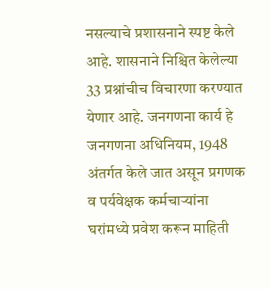नसल्याचे प्रशासनाने स्पष्ट केले आहे. शासनाने निश्चित केलेल्या 33 प्रश्नांचीच विचारणा करण्यात येणार आहे. जनगणना कार्य हे जनगणना अधिनियम, 1948 अंतर्गत केले जात असून प्रगणक व पर्यवेक्षक कर्मचाऱ्यांना घरांमध्ये प्रवेश करून माहिती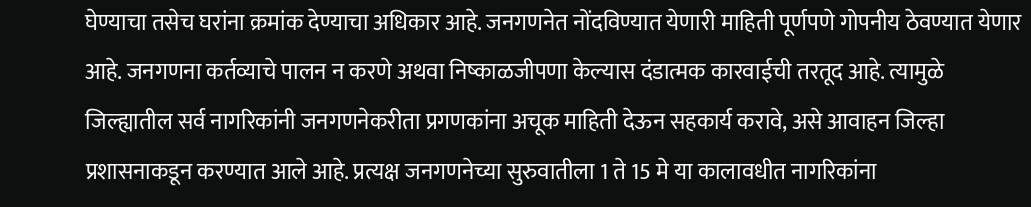घेण्याचा तसेच घरांना क्रमांक देण्याचा अधिकार आहे. जनगणनेत नोंदविण्यात येणारी माहिती पूर्णपणे गोपनीय ठेवण्यात येणार आहे. जनगणना कर्तव्याचे पालन न करणे अथवा निष्काळजीपणा केल्यास दंडात्मक कारवाईची तरतूद आहे. त्यामुळे जिल्ह्यातील सर्व नागरिकांनी जनगणनेकरीता प्रगणकांना अचूक माहिती देऊन सहकार्य करावे, असे आवाहन जिल्हा प्रशासनाकडून करण्यात आले आहे. प्रत्यक्ष जनगणनेच्या सुरुवातीला 1 ते 15 मे या कालावधीत नागरिकांना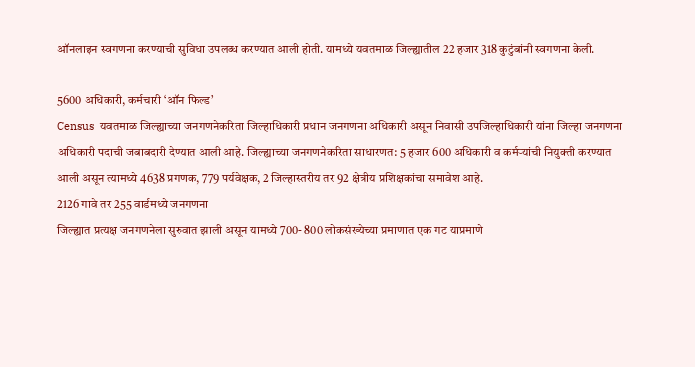ऑनलाइन स्वगणना करण्याची सुविधा उपलब्ध करण्यात आली होती. यामध्ये यवतमाळ जिल्ह्यातील 22 हजार 318 कुटुंबांनी स्वगणना केली.

5600 अधिकारी, कर्मचारी ‘ऑन फिल्ड’
Census  यवतमाळ जिल्ह्याच्या जनगणनेकरिता जिल्हाधिकारी प्रधान जनगणना अधिकारी असून निवासी उपजिल्हाधिकारी यांना जिल्हा जनगणना अधिकारी पदाची जबाबदारी देण्यात आली आहे. जिल्ह्याच्या जनगणनेकरिता साधारणत: 5 हजार 600 अधिकारी व कर्मऱ्यांची नियुक्ती करण्यात आली असून त्यामध्ये 4638 प्रगणक, 779 पर्यवेक्षक, 2 जिल्हास्तरीय तर 92 क्षेत्रीय प्रशिक्षकांचा समावेश आहे.
2126 गावे तर 255 वार्डमध्ये जनगणना
जिल्ह्यात प्रत्यक्ष जनगणनेला सुरुवात झाली असून यामध्ये 700- 800 लोकसंख्येच्या प्रमाणात एक गट याप्रमाणे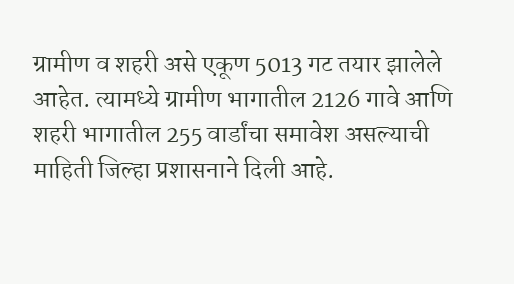ग्रामीण व शहरी असे एकूण 5013 गट तयार झालेले आहेत. त्यामध्ये ग्रामीण भागातील 2126 गावे आणि शहरी भागातील 255 वार्डांचा समावेश असल्याची माहिती जिल्हा प्रशासनाने दिली आहे.